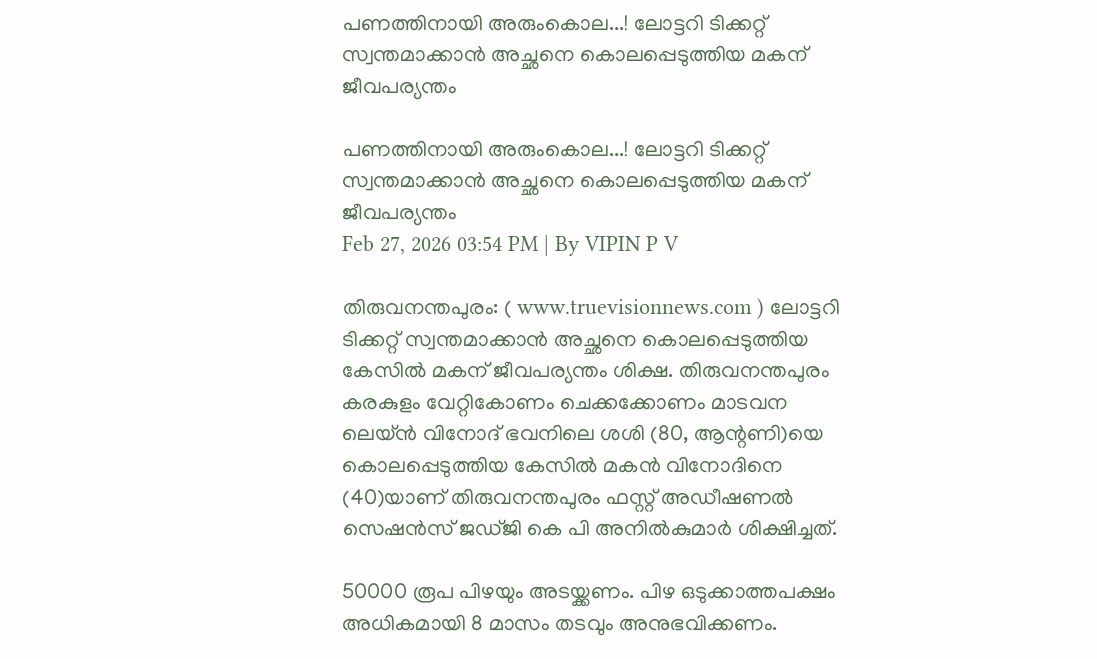പണത്തിനായി അരുംകൊല...! ലോട്ടറി ടിക്കറ്റ് സ്വന്തമാക്കാൻ അച്ഛനെ കൊലപ്പെടുത്തിയ മകന് ജീവപര്യന്തം

പണത്തിനായി അരുംകൊല...! ലോട്ടറി ടിക്കറ്റ് സ്വന്തമാക്കാൻ അച്ഛനെ കൊലപ്പെടുത്തിയ മകന് ജീവപര്യന്തം
Feb 27, 2026 03:54 PM | By VIPIN P V

തിരുവനന്തപുരം: ( www.truevisionnews.com ) ലോട്ടറി ടിക്കറ്റ് സ്വന്തമാക്കാൻ അച്ഛനെ കൊലപ്പെടുത്തിയ കേസിൽ മകന് ജീവപര്യന്തം ശിക്ഷ. തിരുവനന്തപുരം കരകുളം വേറ്റികോണം ചെക്കക്കോണം മാടവന ലെയ്‌ൻ വിനോദ് ഭവനിലെ ശശി (80, ആന്റണി)യെ കൊലപ്പെടുത്തിയ കേസിൽ മകൻ വിനോദിനെ (40)യാണ് തിരുവനന്തപുരം ഫസ്റ്റ് അഡീഷണൽ സെഷൻസ് ജഡ്ജി കെ പി അനിൽകുമാർ ശിക്ഷിച്ചത്.

50000 രൂപ പിഴയും അടയ്ക്കണം. പിഴ ഒടുക്കാത്തപക്ഷം അധികമായി 8 മാസം തടവും അനുഭവിക്കണം.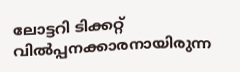ലോട്ടറി ടിക്കറ്റ്‌ വിൽപ്പനക്കാരനായിരുന്ന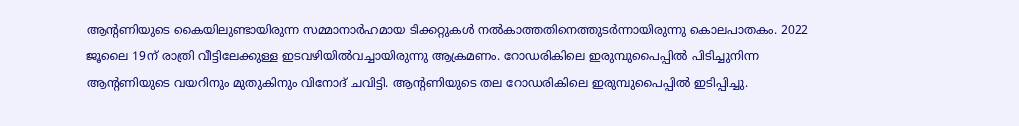ആന്റണിയുടെ കൈയിലുണ്ടായിരുന്ന സമ്മാനാർഹമായ ടിക്കറ്റുകൾ നൽകാത്തതിനെത്തുടർന്നായിരുന്നു കൊലപാതകം. 2022 ജൂലൈ 19ന്‌ രാത്രി വീട്ടിലേക്കുള്ള ഇടവഴിയിൽവച്ചായിരുന്നു ആക്രമണം. റോഡരികിലെ ഇരുമ്പുപൈപ്പിൽ പിടിച്ചുനിന്ന ആന്റണിയുടെ വയറിനും മുതുകിനും വിനോദ്‌ ചവിട്ടി. ആന്റണിയുടെ തല റോഡരികിലെ ഇരുമ്പുപൈപ്പിൽ ഇടിപ്പിച്ചു.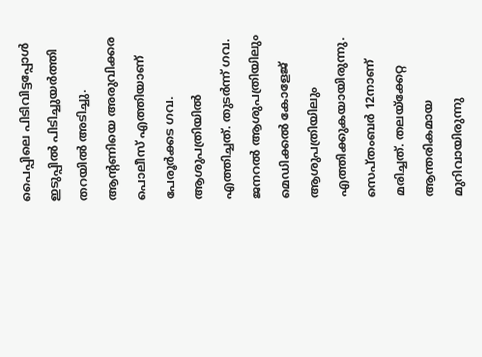പൈപ്പിലെ പിടിവിട്ടപ്പോൾ ഇടുപ്പിൽ പിടിച്ചുയർത്തി തറയിൽ അടിച്ചു. ആന്റണിയെ അരുവിക്കര പൊലീസ്‌ എത്തിയാണ്‌ പേരൂർക്കട ഗവ. ആശുപത്രിയിൽ എത്തിച്ചത്‌. തുടർന്ന്‌ ഗവ. ജനറൽ ആശുപത്രിയിലും മെഡിക്കൽ കോളേജ്‌ ആശുപത്രിയിലും എത്തിക്കുകയായിരുന്നു. സെപ്‌തംബർ 12നാണ്‌ മരിച്ചത്‌. തലയ്ക്കേറ്റ ആന്തരികമായ മുറിവായിരുന്നു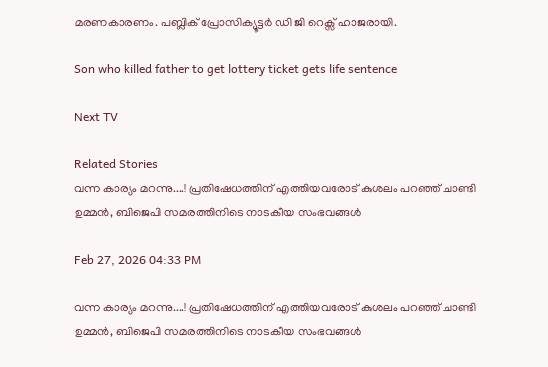മരണകാരണം. പബ്ലിക് പ്രോസിക്യൂട്ടർ ഡി ജി റെക്സ് ഹാജരായി.

Son who killed father to get lottery ticket gets life sentence

Next TV

Related Stories
വന്ന കാര്യം മറന്നു....! പ്രതിഷേധത്തിന് എത്തിയവരോട് കുശലം പറഞ്ഞ് ചാണ്ടി ഉമ്മൻ, ബിജെപി സമരത്തിനിടെ നാടകീയ സംഭവങ്ങൾ

Feb 27, 2026 04:33 PM

വന്ന കാര്യം മറന്നു....! പ്രതിഷേധത്തിന് എത്തിയവരോട് കുശലം പറഞ്ഞ് ചാണ്ടി ഉമ്മൻ, ബിജെപി സമരത്തിനിടെ നാടകീയ സംഭവങ്ങൾ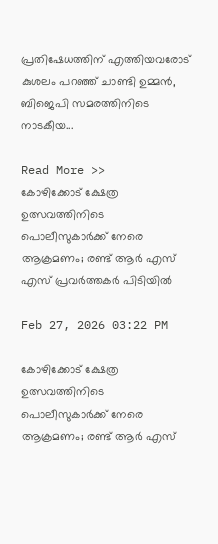പ്രതിഷേധത്തിന് എത്തിയവരോട് കുശലം പറഞ്ഞ് ചാണ്ടി ഉമ്മൻ, ബിജെപി സമരത്തിനിടെ നാടകീയ...

Read More >>
കോഴിക്കോട് ക്ഷേത്ര ഉത്സവത്തിനിടെ പൊലീസുകാർക്ക് നേരെ ആക്രമണം; രണ്ട് ആർ എസ് എസ് പ്രവർത്തകർ പിടിയിൽ

Feb 27, 2026 03:22 PM

കോഴിക്കോട് ക്ഷേത്ര ഉത്സവത്തിനിടെ പൊലീസുകാർക്ക് നേരെ ആക്രമണം; രണ്ട് ആർ എസ്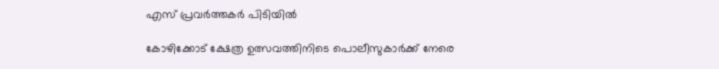എസ് പ്രവർത്തകർ പിടിയിൽ

കോഴിക്കോട് ക്ഷേത്ര ഉത്സവത്തിനിടെ പൊലീസുകാർക്ക് നേരെ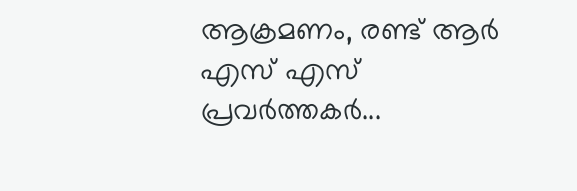ആക്രമണം, രണ്ട് ആർ എസ് എസ് പ്രവർത്തകർ...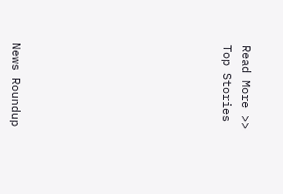Read More >>
Top Stories










News Roundup